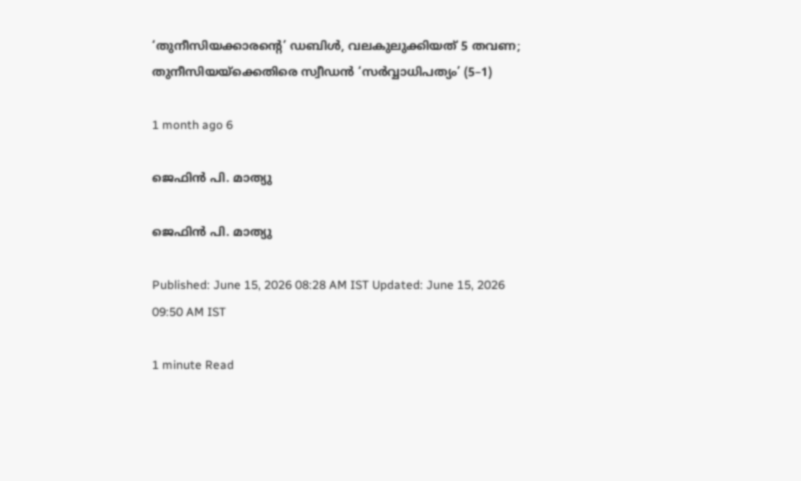‘തുനീസിയക്കാരന്റെ’ ഡബിൾ, വലകുലുക്കിയത് 5 തവണ; തുനീസിയയ്‌ക്കെതിരെ സ്വീഡൻ ‘സർവ്വാധിപത്യം’ (5–1)

1 month ago 6

ജെഫിൻ പി. മാത്യു

ജെഫിൻ പി. മാത്യു

Published: June 15, 2026 08:28 AM IST Updated: June 15, 2026 09:50 AM IST

1 minute Read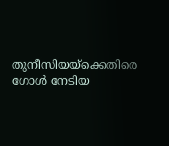തുനീസിയയ്‌ക്കെതിരെ ഗോൾ നേടിയ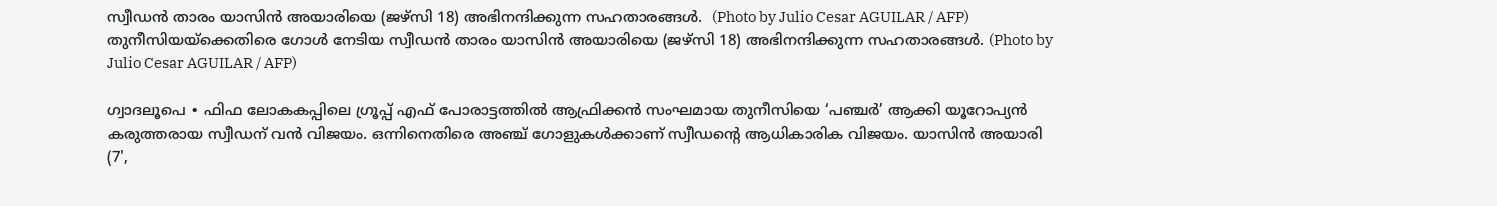സ്വീഡൻ താരം യാസിൻ അയാരിയെ (ജഴ്‌സി 18) അഭിനന്ദിക്കുന്ന സഹതാരങ്ങൾ.  (Photo by Julio Cesar AGUILAR / AFP)
തുനീസിയയ്‌ക്കെതിരെ ഗോൾ നേടിയ സ്വീഡൻ താരം യാസിൻ അയാരിയെ (ജഴ്‌സി 18) അഭിനന്ദിക്കുന്ന സഹതാരങ്ങൾ. (Photo by Julio Cesar AGUILAR / AFP)

ഗ്വാദലൂപെ ∙ ഫിഫ ലോകകപ്പിലെ ഗ്രൂപ്പ് എഫ് പോരാട്ടത്തിൽ ആഫ്രിക്കൻ സംഘമായ തുനീസിയെ ‘പഞ്ചർ’ ആക്കി യൂറോപ്യൻ കരുത്തരായ സ്വീഡന് വൻ വിജയം. ഒന്നിനെതിരെ അഞ്ച് ഗോളുകൾക്കാണ് സ്വീഡന്റെ ആധികാരിക വിജയം. യാസിൻ അയാരി (7',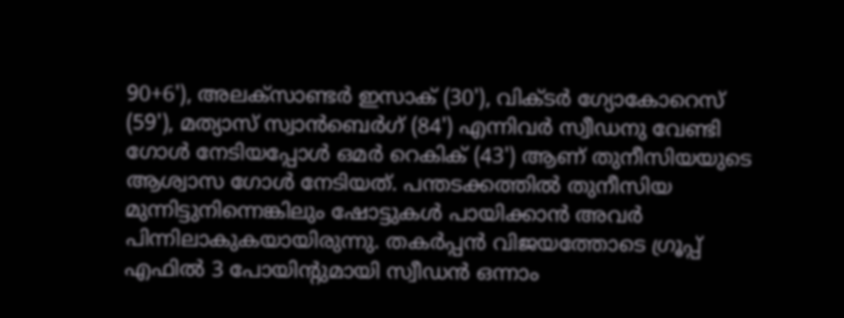90+6'), അലക്സാണ്ടർ ഇസാക് (30'), വിക്ടർ ഗ്യോകോറെസ് (59'), മത്യാസ് സ്വാൻബെർഗ് (84') എന്നിവർ സ്വീഡനു വേണ്ടി ഗോൾ നേടിയപ്പോൾ ഒമർ റെകിക് (43') ആണ് തുനീസിയയുടെ ആശ്വാസ ഗോൾ നേടിയത്. പന്തടക്കത്തിൽ തുനീസിയ മുന്നിട്ടുനിന്നെങ്കിലും ഷോട്ടുകൾ പായിക്കാൻ അവർ പിന്നിലാകുകയായിരുന്നു. തകർപ്പൻ വിജയത്തോടെ ഗ്രൂപ്പ് എഫിൽ 3 പോയിന്റുമായി സ്വീഡൻ ഒന്നാം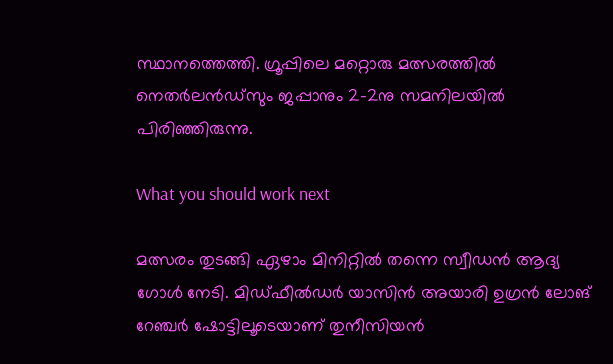സ്ഥാനത്തെത്തി. ഗ്രൂപ്പിലെ മറ്റൊരു മത്സരത്തിൽ നെതർലൻഡ്‌സും ജപ്പാനും 2-2നു സമനിലയിൽ പിരിഞ്ഞിരുന്നു.

What you should work next

മത്സരം തുടങ്ങി ഏഴാം മിനിറ്റിൽ തന്നെ സ്വീഡൻ ആദ്യ ഗോൾ നേടി. മിഡ്ഫീൽഡർ യാസിൻ അയാരി ഉഗ്രൻ ലോങ് റേഞ്ചർ ഷോട്ടിലൂടെയാണ് തുനീസിയൻ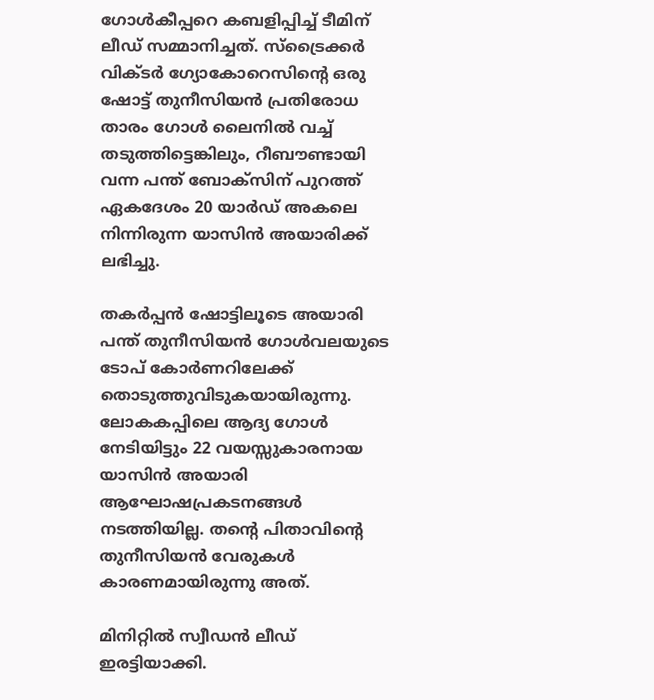ഗോൾകീപ്പറെ കബളിപ്പിച്ച് ടീമിന് ലീഡ് സമ്മാനിച്ചത്. സ്ട്രൈക്കർ വിക്ടർ ഗ്യോകോറെസിന്റെ ഒരു ഷോട്ട് തുനീസിയൻ പ്രതിരോധ താരം ഗോൾ ലൈനിൽ വച്ച് തടുത്തിട്ടെങ്കിലും, റീബൗണ്ടായി വന്ന പന്ത് ബോക്സിന് പുറത്ത് ഏകദേശം 20 യാർഡ് അകലെ നിന്നിരുന്ന യാസിൻ അയാരിക്ക് ലഭിച്ചു.

തകർപ്പൻ ഷോട്ടിലൂടെ അയാരി പന്ത് തുനീസിയൻ ഗോൾവലയുടെ ടോപ് കോർണറിലേക്ക് തൊടുത്തുവിടുകയായിരുന്നു. ലോകകപ്പിലെ ആദ്യ ഗോൾ നേടിയിട്ടും 22 വയസ്സുകാരനായ യാസിൻ അയാരി ആഘോഷപ്രകടനങ്ങൾ നടത്തിയില്ല. തന്റെ പിതാവിന്റെ തുനീസിയൻ വേരുകൾ കാരണമായിരുന്നു അത്.

മിനിറ്റിൽ സ്വീഡൻ ലീഡ് ഇരട്ടിയാക്കി.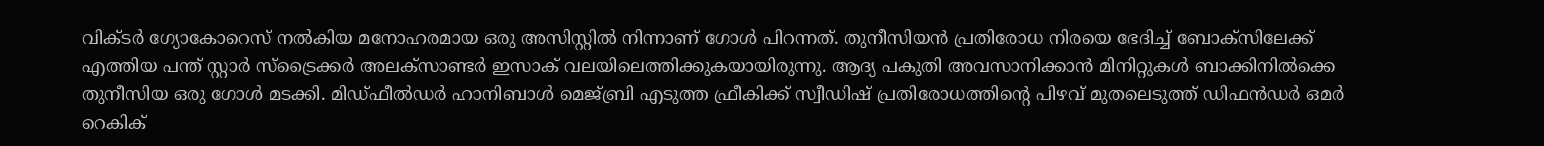വിക്ടർ ഗ്യോകോറെസ് നൽകിയ മനോഹരമായ ഒരു അസിസ്റ്റിൽ നിന്നാണ് ഗോൾ പിറന്നത്. തുനീസിയൻ പ്രതിരോധ നിരയെ ഭേദിച്ച് ബോക്സിലേക്ക് എത്തിയ പന്ത് സ്റ്റാർ സ്‌ട്രൈക്കർ അലക്സാണ്ടർ ഇസാക് വലയിലെത്തിക്കുകയായിരുന്നു. ആദ്യ പകുതി അവസാനിക്കാൻ മിനിറ്റുകൾ ബാക്കിനിൽക്കെ തുനീസിയ ഒരു ഗോൾ മടക്കി. മിഡ്ഫീൽഡർ ഹാനിബാൾ മെജ്ബ്രി എടുത്ത ഫ്രീകിക്ക് സ്വീഡിഷ് പ്രതിരോധത്തിന്റെ പിഴവ് മുതലെടുത്ത് ഡിഫൻഡർ ഒമർ റെകിക്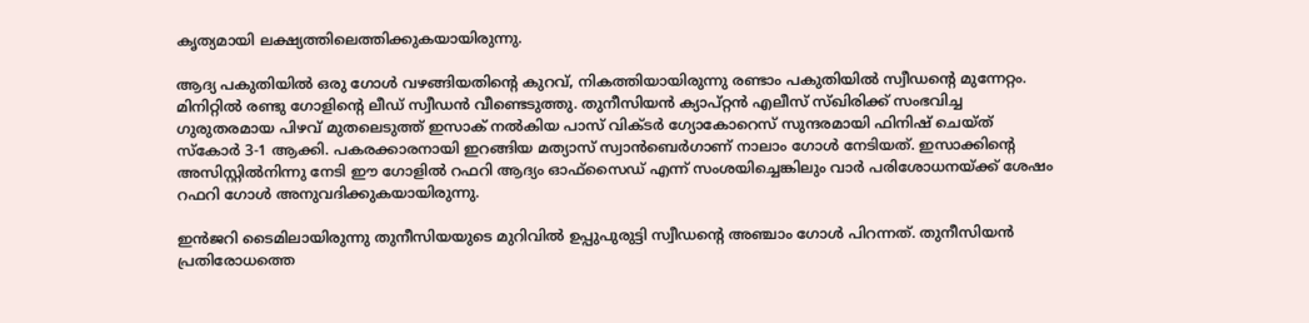കൃത്യമായി ലക്ഷ്യത്തിലെത്തിക്കുകയായിരുന്നു.

ആദ്യ പകുതിയിൽ ഒരു ഗോൾ വഴങ്ങിയതിന്റെ കുറവ്, നികത്തിയായിരുന്നു രണ്ടാം പകുതിയിൽ സ്വീഡന്റെ മുന്നേറ്റം. മിനിറ്റിൽ രണ്ടു ഗോളിന്റെ ലീഡ് സ്വീ‍ഡൻ വീണ്ടെടുത്തു. തുനീസിയൻ ക്യാപ്റ്റൻ എലീസ് സ്ഖിരിക്ക് സംഭവിച്ച ഗുരുതരമായ പിഴവ് മുതലെടുത്ത് ഇസാക് നൽകിയ പാസ് വിക്ടർ ഗ്യോകോറെസ് സുന്ദരമായി ഫിനിഷ് ചെയ്ത് സ്കോർ 3-1 ആക്കി. പകരക്കാരനായി ഇറങ്ങിയ മത്യാസ് സ്വാൻബെർഗാണ് നാലാം ഗോൾ നേടിയത്. ഇസാക്കിന്റെ അസിസ്റ്റിൽനിന്നു നേടി ഈ ഗോളിൽ റഫറി ആദ്യം ഓഫ്‌സൈഡ് എന്ന് സംശയിച്ചെങ്കിലും വാർ പരിശോധനയ്ക്ക് ശേഷം റഫറി ഗോൾ അനുവദിക്കുകയായിരുന്നു.

ഇൻജറി ടൈമിലായിരുന്നു തുനീസിയയുടെ മുറിവിൽ ഉപ്പുപുരുട്ടി സ്വീഡന്റെ അഞ്ചാം ഗോൾ പിറന്നത്. തുനീസിയൻ പ്രതിരോധത്തെ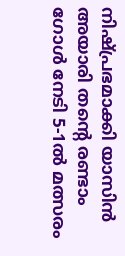നിഷ്പ്രഭമാക്കി യാസിൻ അയാരി തന്റെ രണ്ടാം ഗോൾ നേടി 5-1ൽ മത്സരം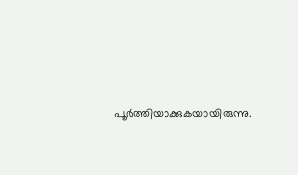പൂർത്തിയാക്കുകയായിരുന്നു.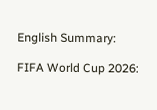English Summary:

FIFA World Cup 2026: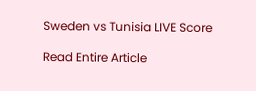Sweden vs Tunisia LIVE Score

Read Entire Article